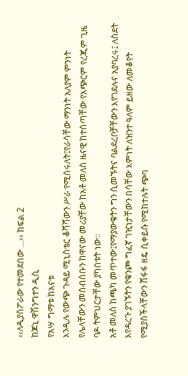‹‹ለዲያስፖራው የተመደበው …›› ክፍል 2
ከጆኒ ዋሽንግተን ዲሲ
የአሣ ግማቱ ከአናቱ
እንዲሉ የውጭ ጉዳይ ሚኒስቴር ቆሻሻውን ሥራ የሚሰሩለት፤የራሳቸው ማንነት አለያም ምንነት የሌላቸውን መሰብሰቡን ከዋናው መሪያቸው ከአቶ መለስ ዜናዊ ከተሰጣቸው የአጭርም የረጂም ጊዜ ባዶ ትምህርታቸው ያካበቱት ነው፡፡
አቶ መለስ ከጫካ መጥተው፤የማያውቁትን ግን ሲመኙትና ባልደረቦቻቸውን እየገደሉና አያባረሩ፤ ለስደት እየዳረጉ ያገኙትን የቁንጮ ግፈኛ ገዢነታቸውን በሳቸው እምነት ለዝንተ ዓለም ይዘው ለመቆየት የሚያስችላቸውን ሸፋፋ ዘዴ ሲቀይሱ የሚከተሉት ጭባ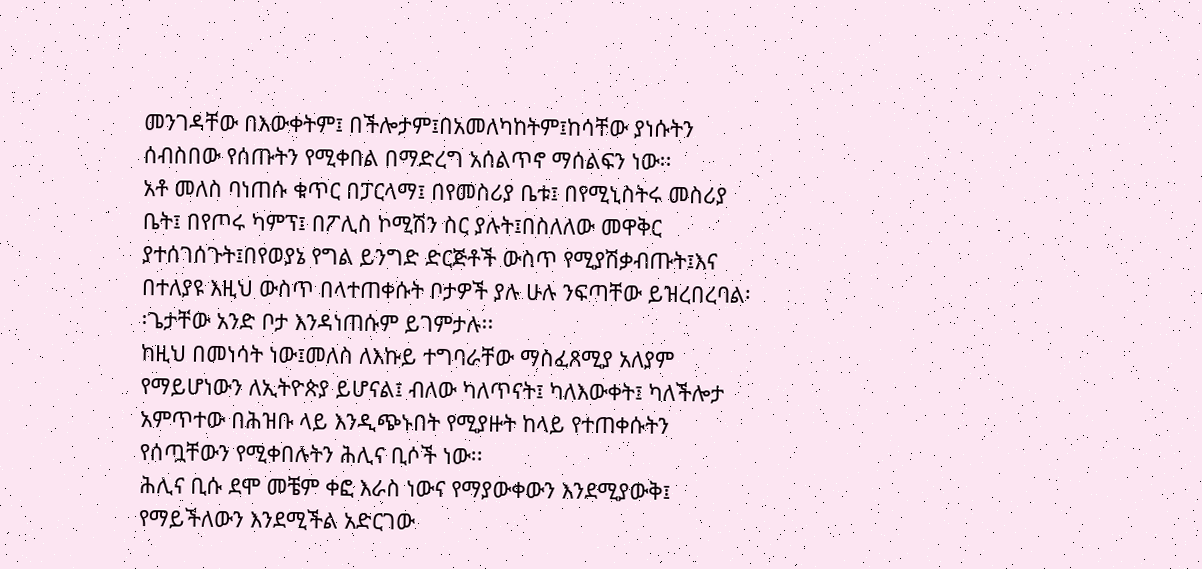መንገዳቸው በእውቀትም፤ በችሎታም፤በአመለካከትም፤ከሳቸው ያነሱትን ሰብስበው የሰጡትን የሚቀበል በማድረግ አሰልጥኖ ማሰልፍን ነው፡፡
አቶ መለስ ባነጠሱ ቁጥር በፓርላማ፤ በየመስሪያ ቤቱ፤ በየሚኒስትሩ መስሪያ ቤት፤ በየጦሩ ካምፕ፤ በፖሊስ ኮሚሽን ስር ያሉት፤በስለለው መዋቅር ያተሰገሰጉት፤በየወያኔ የግል ይንግድ ድርጅቶች ውስጥ የሚያሽቃብጡት፤እና በተለያዩ እዚህ ውስጥ በላተጠቀሱት ቦታዎች ያሉ ሁሉ ንፍጣቸው ይዝረበረባል፡፡ጌታቸው አንድ ቦታ እንዳነጠሱም ይገምታሉ፡፡
ከዚህ በመነሳት ነው፤መለስ ለእኩይ ተግባራቸው ማስፈጸሚያ አለያም የማይሆነውን ለኢትዮጵያ ይሆናል፤ ብለው ካለጥናት፤ ካለእውቀት፤ ካለችሎታ አምጥተው በሕዝቡ ላይ እንዲጭኑበት የሚያዙት ከላይ የተጠቀሱትን የሰጧቸውን የሚቀበሉትን ሕሊና ቢሶች ነው፡፡
ሕሊና ቢሱ ደሞ መቼም ቀፎ እራስ ነውና የማያውቀውን እንደሚያውቅ፤ የማይችለውን እንደሚችል አድርገው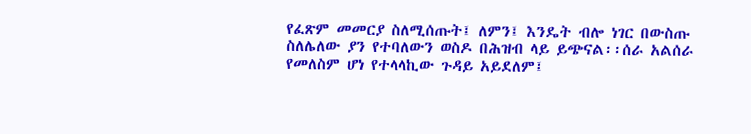የፈጽም መመርያ ስለሚሰጡት፤ ለምን፤ እንዴት ብሎ ነገር በውስጡ ስለሌለው ያን የተባለውን ወስዶ በሕዝብ ላይ ይጭናል፡፡ሰራ አልሰራ የመለስም ሆነ የተላላኪው ጉዳይ አይደለም፤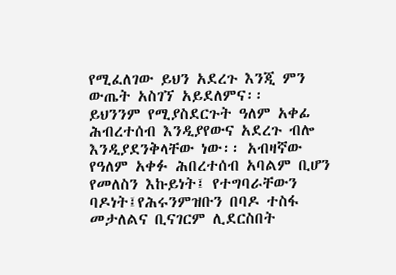የሚፈለገው ይህን አደረጉ እንጂ ምን ውጤት አስገኘ አይደለምና፡፡
ይህንንም የሚያስደርጉት ዓለም አቀፊ ሕብረተሰብ እንዲያየውና አደረጉ ብሎ እንዲያደንቅላቸው ነው፡፡ አብዛኛው የዓለም አቀፉ ሕበረተሰብ አባልም ቢሆን የመለስን እኩይነት፤ የተግባራቸውን ባዶነት፤የሕሩንምዝቡን በባዶ ተስፋ መታለልና ቢናገርም ሊደርስበት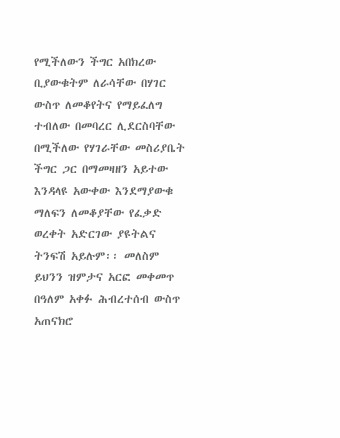የሚችለውን ችግር አበክረው ቢያውቁትም ለራሳቸው በሃገር ውስጥ ለመቆየትና የማይፈለግ ተብለው በመባረር ሊደርስባቸው በሚችለው የሃገራቸው መስሪያቤት ችግር ጋር በማመዛዘን አይተው እንዳላዩ አውቀው እንደማያውቁ ማለፍን ለመቆያቸው የፈቃድ ወረቀት አድርገው ያዩትልና ትንፍሽ አይሉም፡፡ መለስም ይህንን ዝምታና አርፎ መቀመጥ በዓለም አቀፉ ሕብረተሰብ ውስጥ አጠናክሮ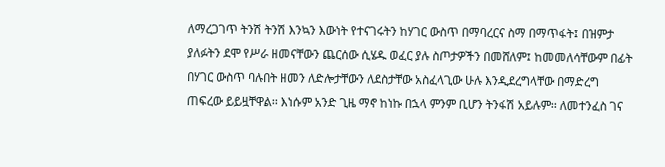ለማረጋገጥ ትንሽ ትንሽ እንኳን እውነት የተናገሩትን ከሃገር ውስጥ በማባረርና ስማ በማጥፋት፤ በዝምታ ያለፉትን ደሞ የሥራ ዘመናቸውን ጨርሰው ሲሄዱ ወፈር ያሉ ስጦታዎችን በመሸለም፤ ከመመለሳቸውም በፊት በሃገር ውስጥ ባሉበት ዘመን ለድሎታቸውን ለደስታቸው አስፈላጊው ሁሉ እንዲደረግላቸው በማድረግ ጠፍረው ይይዟቸዋል፡፡ እነሱም አንድ ጊዜ ማኖ ከነኩ በኋላ ምንም ቢሆን ትንፋሽ አይሉም፡፡ ለመተንፈስ ገና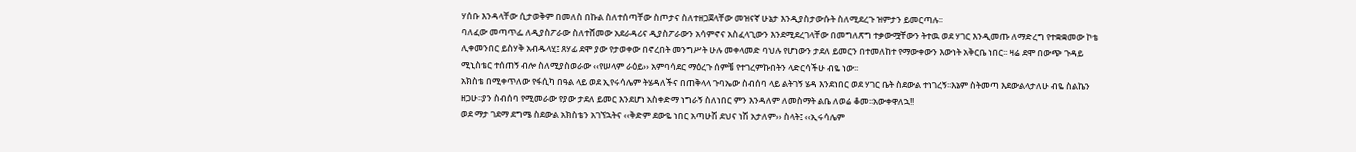ሃሰቡ እንዳላቸው ሲታወቅም በመለስ በኩል ስለተሰጣቸው ስጦታና ስለተዘጋጀላቸው መዝናኛ ሁኔታ እንዲያስታውሱት ስለሚደረጉ ዝምታን ይመርጣሉ፡፡
ባለፈው መጣጥፌ ለዲያስፖራው ስለተሸመው አደራዳሪና ዲያስፖራውን አሳምኖና አስፈላጊውን እንደሚደረገላቸው በመግለጽግ ተቃውሟቸውን ትተዉ ወደ ሃገር እንዲመጡ ለማድረግ የተቋቋመው ኮቴ ሊቀመንበር ይስሃቅ አብዱላሂ፤ ጸሃፊ ደሞ ያው የታወቀው በኖረበት መንግሥት ሁሉ መቀላመድ ባህሉ የሆነውን ታደለ ይመርን በተመለከተ የማውቀውን እውነት አቅርቤ ነበር፡፡ ዛሬ ደሞ በውጭ ጉዳይ ሚኒስቴር ተሰጠኝ ብሎ ስለሚያስወራው ‹‹የሠላም ራዕይ›› አምባሳደር ማዕረጉ ሰምቼ የተገረምኩበትን ላድርሳችሁ ብዬ ነው፡፡
አክስቴ በሚቀጥለው የፋሲካ በዓል ላይ ወደ ኢየሩሳሌም ትሄዳለችና በጠቅላላ ጉባኤው ስብሰባ ላይ ልትገኝ ሄዳ እንደነበር ወደ ሃገር ቤት ስደውል ተነገረኝ፡፡እኔም ስትመጣ እደውልላታለሁ ብዬ ስልኬን ዘጋሁ፡፡ያን ስብሰባ የሚመራው የያው ታደለ ይመር እንደሆነ አስቀድማ ነግራኝ ስለነበር ምን እንዳለም ለመስማት ልቤ ለወሬ ቆመ፡፡አውቀዋለኋ!!
ወደ ማታ ገደማ ደግሜ ስደውል አክስቴን አገኘኋትና ‹‹ቅድም ደውዬ ነበር አጣሁሽ ደህና ነሽ አታለም›› ስላት፤ ‹‹ኢሩሳሌም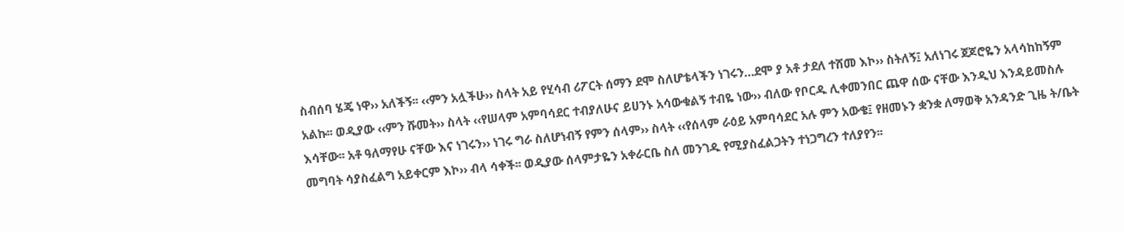ስብሰባ ሄጄ ነዋ›› አለችኝ፡፡ ‹‹ምን አሏችሁ›› ስላት አይ የሂሳብ ሪፖርት ሰማን ደሞ ስለሆቴላችን ነገሩን…ደሞ ያ አቶ ታደለ ተሸመ እኮ›› ስትለኝ፤ አለነገሩ ጀጆሮዬን አላሳከከኝም አልኩ፡፡ ወዲያው ‹‹ምን ሹመት›› ስላት ‹‹የሠላም አምባሳደር ተብያለሁና ይሀንኑ አሳውቁልኝ ተብዬ ነው›› ብለው የቦርዱ ሊቀመንበር ጨዋ ሰው ናቸው እንዲህ እንዳይመስሉ እሳቸው፡፡ አቶ ዓለማየሁ ናቸው እና ነገሩን›› ነገሩ ግራ ስለሆነብኝ የምን ሰላም›› ስላት ‹‹የሰላም ራዕይ አምባሳደር አሉ ምን አውቄ፤ የዘመኑን ቋንቋ ለማወቅ አንዳንድ ጊዜ ት/ቤት መግባት ሳያስፈልግ አይቀርም እኮ›› ብላ ሳቀች፡፡ ወዲያው ሰላምታዬን አቀራርቤ ስለ መንገዱ የሚያስፈልጋትን ተነጋግረን ተለያየን፡፡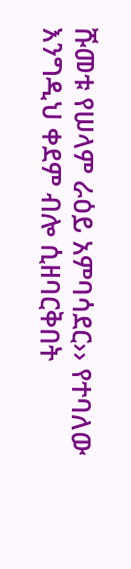ሹመቱ የሠላም ራዕይ አምባሳደር›› የተባለው እንግዲህ ቀደም ብሎ ሲዘባርቅበት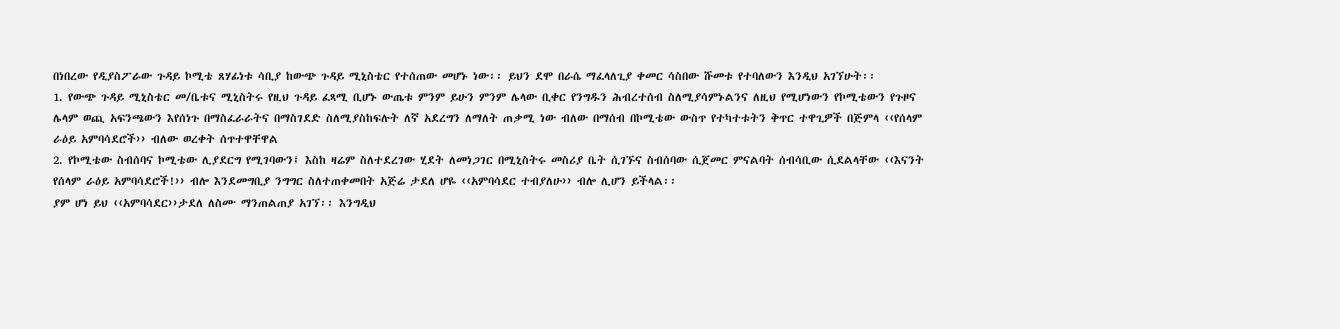በነበረው የዲያስፖራው ጉዳይ ኮሚቴ ጸሃፊነቱ ሳቢያ ከውጭ ጉዳይ ሚኒስቴር የተሰጠው መሆኑ ነው፡፡ ይህን ደሞ በራሴ ማፈላለጊያ ቀመር ሳስበው ሹመቱ የተባለውን እንዲህ አገኘሁት፡፡
1. የውጭ ጉዳይ ሚኒስቴር መ/ቤቱና ሚኒስትሩ የዚህ ጉዳይ ፈጻሚ ቢሆኑ ውጤቱ ምንም ይሁን ምንም ሌላው ቢቀር የንግዱን ሕብረተሰብ ስለሚያሳምኑልንና ለዚህ የሚሆነውን የኮሚቴውን የጉዞና ሌላም ወጪ አፍንጫውን እየሰነጉ በማስፈራራትና በማስገደድ ስለሚያስከፍሉት ለኛ አደረግን ለማለት ጠቃሚ ነው ብለው በማሰብ በኮሚቴው ውስጥ የተካተቱትን ቅጥር ተዋጊዎች በጅምላ ‹‹የሰላም ራዕይ አምባሳደሮች›› ብለው ወረቀት ሰጥተዋቸዋል
2. የኮሚቴው ስብሰባና ኮሚቴው ሊያደርግ የሚገባውን፤ እስከ ዛሬም ስለተደረገው ሂደት ለመነጋገር በሚኒስትሩ መስሪያ ቤት ሲገኙና ስብሰባው ሲጀመር ምናልባት ሰብሳቢው ሲደልላቸው ‹‹እናንት የሰላም ራዕይ አምባሳደሮች!›› ብሎ እንደመግቢያ ንግግር ስለተጠቀመበት አጅሬ ታደለ ሆዬ ‹‹አምባሳደር ተብያለሁ›› ብሎ ሊሆን ይችላል፡፡
ያም ሆነ ይህ ‹‹አምባሳደር››ታደለ ለስሙ ማንጠልጠያ አገኘ፡፡ እንግዲህ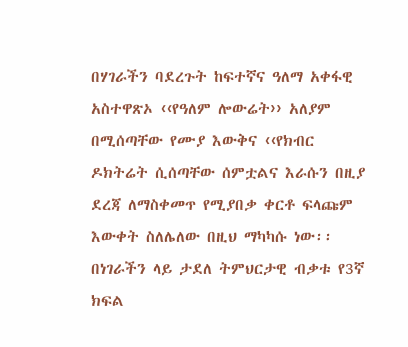በሃገራችን ባደረጉት ከፍተኛና ዓለማ አቀፋዊ አስተዋጽኦ ‹‹የዓለም ሎውሬት›› አለያም በሚሰጣቸው የሙያ እውቅና ‹‹የክብር ዶክትሬት ሲሰጣቸው ሰምቷልና እራሱን በዚያ ደረጃ ለማስቀመጥ የሚያበቃ ቀርቶ ፍላጩም እውቀት ስለሌለው በዚህ ማካካሱ ነው፡፡በነገራችን ላይ ታደለ ትምህርታዊ ብቃቱ የ3ኛ ክፍል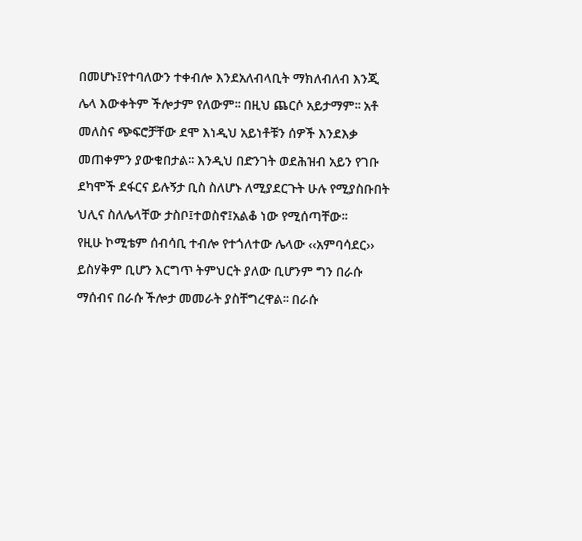በመሆኑ፤የተባለውን ተቀብሎ እንደአለብላቢት ማክለብለብ እንጂ ሌላ እውቀትም ችሎታም የለውም፡፡ በዚህ ጨርሶ አይታማም፡፡ አቶ መለስና ጭፍሮቻቸው ደሞ እነዲህ አይነቶቹን ሰዎች እንደእቃ መጠቀምን ያውቁበታል፡፡ እንዲህ በድንገት ወደሕዝብ አይን የገቡ ደካሞች ደፋርና ይሉኝታ ቢስ ስለሆኑ ለሚያደርጉት ሁሉ የሚያስቡበት ህሊና ስለሌላቸው ታስቦ፤ተወስኖ፤አልቆ ነው የሚሰጣቸው፡፡
የዚሁ ኮሚቴም ሰብሳቢ ተብሎ የተጎለተው ሌላው ‹‹አምባሳደር›› ይስሃቅም ቢሆን እርግጥ ትምህርት ያለው ቢሆንም ግን በራሱ ማሰብና በራሱ ችሎታ መመራት ያስቸግረዋል፡፡ በራሱ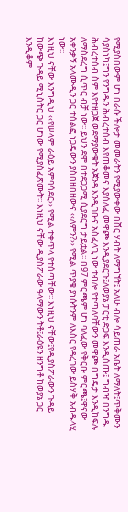የሚያስበውም ሆነ በራሱ ችሎታ መመራትን የሚያውቀው በሸር ሃብት ለማግኘት፤ አለሁ ብሎ ሳይጠራ አቤት ለማለት፤ጥቅሙን ሳያስነካ፤ግን የንግዱን ሕብረተሰብ እየጠቆመና እያሰለፈ መዋጮ እንዲያደርጉ፤ለወያኔ ፓርቲ ድጋፍ እንዲሰጡ፤ ግብዣ በንግዱ ሕብረተሰብ ስም እየተዘጋጀ ወደማያውቁት አጀንዳ እንዲገቡና አስፈላጊ ነው ተብሎ የተጣለባቸውን መዋጮ በግዴታ እንዲከፍሉ ለማስደረግ ሲጥር ብቻ ነው፡፡ ይህን ደሞ በተደጋጋሚ ሲያደርግ ታይቷል፡፡ በ97 ምርጫም ሆነ ባለፈው የቅርቡ ምርጫ፤ዋናው አቀንቃኝ አላሙዲን ጋር ተሰልፎ ነጋዴውን ያስበዘበዘውና ‹‹ለምን?›› የሚል ጥያቄ ያነሱትንም ለእስር የዳረገው ይስሃቅ አብዱላሂ ነው፡፡
እነዚህ ናቸው እንግዲህ ‹‹የሠላም ራዕይ አምባሳደር›› የሚል ተቀጥላ የተሰጣቸው፡፡ እነዚህ ናቸው፤የዲያስፖራውን ጉዳይ ከውጭ ጉዳይ ሚኒስትር ጋር ሆነው የሚያስፈጽሙት፡፡ እነዚህ ናቸው ዲያስፖራው ዓላማውን ትቶ፤ራዕዩን ዘንግቶ ከወያኔ ጋር እንዲቆም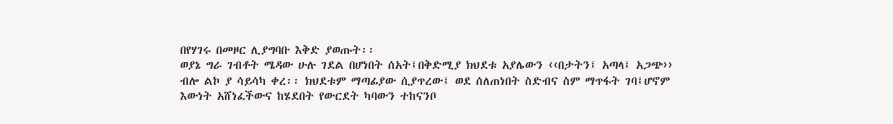በየሃገሩ በመዞር ሊያግባቡ እቅድ ያወጡት፡፡
ወያኔ ግራ ገብቶት ሜዳው ሁሉ ገደል በሆነበት ሰአት፤በቅድሚያ ክህደቱ አያሌውን ‹‹በታትን፤ አጣላ፤ አጋጭ›› ብሎ ልኮ ያ ሳይሳካ ቀረ፡፡ ክህደቱም ማጣፊያው ሲያጥረው፤ ወደ ሰለጠነበት ስድብና ስም ማጥፋት ገባ፤ሆኖም እውነት አሸነፈችውና ከሄደበት የውርደት ካባውን ተከናንቦ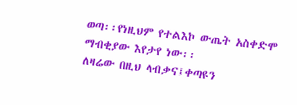ወጣ፡፡የነዚህም የተልእኮ ውጤት አስቀድሞ ማብቂያው እየታየ ነው፡፡
ለዛሬው በዚህ ላብቃና፤ቀጣዩን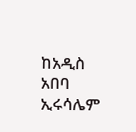ከአዲስ አበባ ኢሩሳሌም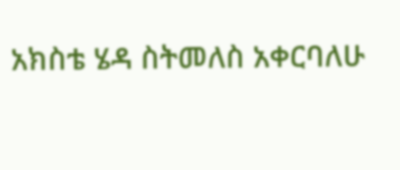አክስቴ ሄዳ ስትመለስ አቀርባለሁ